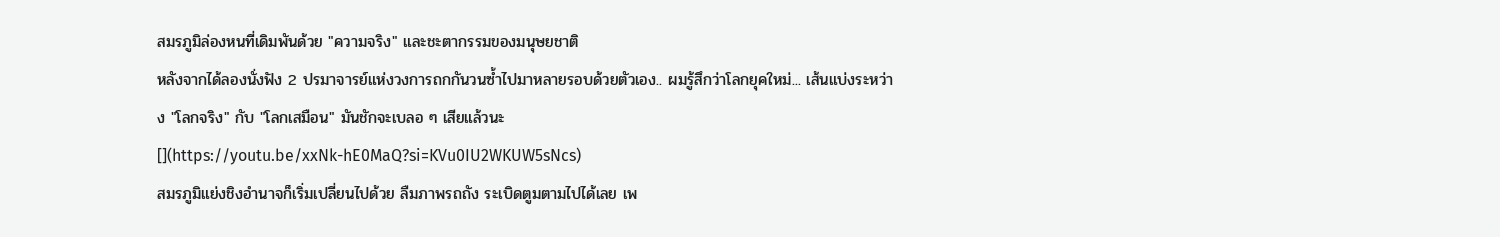สมรภูมิล่องหนที่เดิมพันด้วย "ความจริง" และชะตากรรมของมนุษยชาติ
หลังจากได้ลองนั่งฟัง 2 ปรมาจารย์แห่งวงการถกกันวนซ้ำไปมาหลายรอบด้วยตัวเอง.. ผมรู้สึกว่าโลกยุคใหม่... เส้นแบ่งระหว่าง "โลกจริง" กับ "โลกเสมือน" มันชักจะเบลอ ๆ เสียแล้วนะ
[](https://youtu.be/xxNk-hE0MaQ?si=KVu0IU2WKUW5sNcs)
สมรภูมิแย่งชิงอำนาจก็เริ่มเปลี่ยนไปด้วย ลืมภาพรถถัง ระเบิดตูมตามไปได้เลย เพ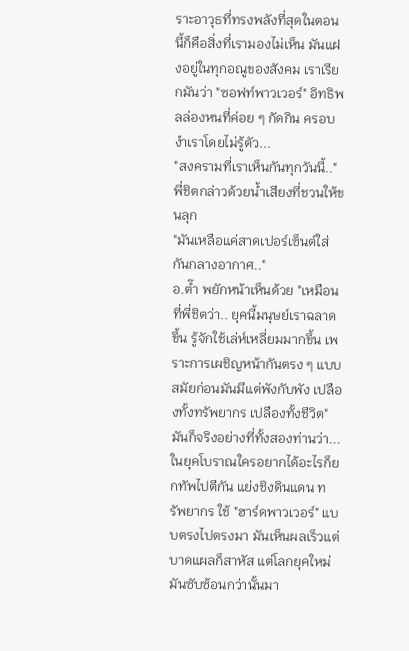ราะอาวุธที่ทรงพลังที่สุดในตอนนี้ก็คือสิ่งที่เรามองไม่เห็น มันแฝงอยู่ในทุกอณูของสังคม เราเรียกมันว่า "ซอฟท์พาวเวอร์" อิทธิพลล่องหนที่ค่อย ๆ กัดกิน ครอบงำเราโดยไม่รู้ตัว...
"สงครามที่เราเห็นกันทุกวันนี้.." พี่ชิตกล่าวด้วยน้ำเสียงที่ชวนให้ขนลุก
"มันเหลือแค่สาดเปอร์เซ็นต์ใส่กันกลางอากาศ.."
อ.ต๊ำ พยักหน้าเห็นด้วย "เหมือนที่พี่ชิตว่า.. ยุคนี้มนุษย์เราฉลาดขึ้น รู้จักใช้เล่ห์เหลี่ยมมากขึ้น เพราะการเผชิญหน้ากันตรง ๆ แบบสมัยก่อนมันมีแต่พังกับพัง เปลืองทั้งทรัพยากร เปลืองทั้งชีวิต"
มันก็จริงอย่างที่ทั้งสองท่านว่า... ในยุคโบราณใครอยากได้อะไรก็ยกทัพไปตีกัน แย่งชิงดินแดน ทรัพยากร ใช้ "ฮาร์ดพาวเวอร์" แบบตรงไปตรงมา มันเห็นผลเร็วแต่บาดแผลก็สาหัส แต่โลกยุคใหม่มันซับซ้อนกว่านั้นมา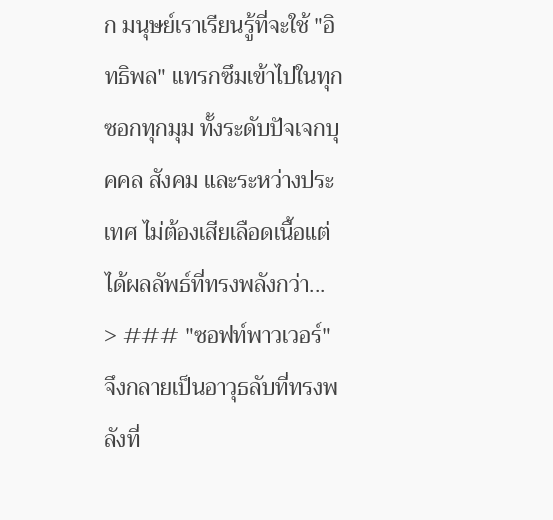ก มนุษย์เราเรียนรู้ที่จะใช้ "อิทธิพล" แทรกซึมเข้าไปในทุกซอกทุกมุม ทั้งระดับปัจเจกบุคคล สังคม และระหว่างประเทศ ไม่ต้องเสียเลือดเนื้อแต่ได้ผลลัพธ์ที่ทรงพลังกว่า...
> ### "ซอฟท์พาวเวอร์" จึงกลายเป็นอาวุธลับที่ทรงพลังที่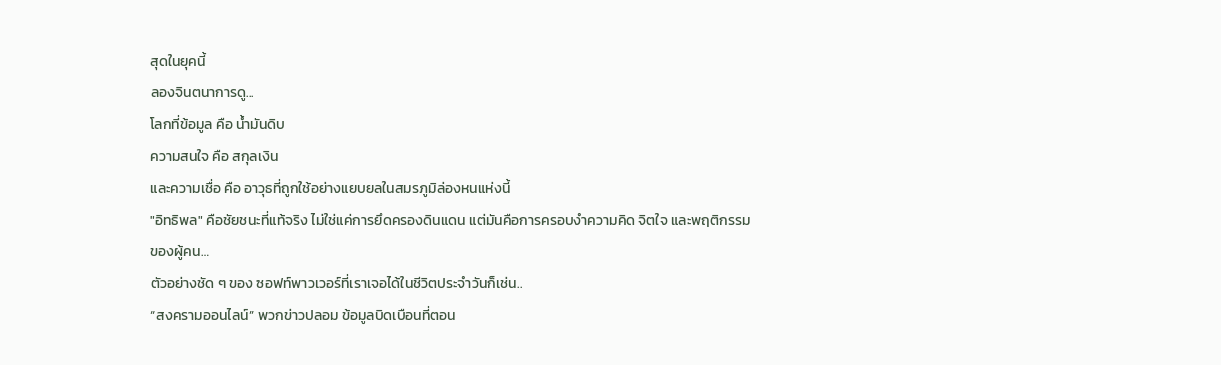สุดในยุคนี้
ลองจินตนาการดู...
โลกที่ข้อมูล คือ น้ำมันดิบ
ความสนใจ คือ สกุลเงิน
และความเชื่อ คือ อาวุธที่ถูกใช้อย่างแยบยลในสมรภูมิล่องหนแห่งนี้
"อิทธิพล" คือชัยชนะที่แท้จริง ไม่ใช่แค่การยึดครองดินแดน แต่มันคือการครอบงำความคิด จิตใจ และพฤติกรรมของผู้คน…
ตัวอย่างชัด ๆ ของ ซอฟท์พาวเวอร์ที่เราเจอได้ในชีวิตประจำวันก็เช่น..
“สงครามออนไลน์” พวกข่าวปลอม ข้อมูลบิดเบือนที่ตอน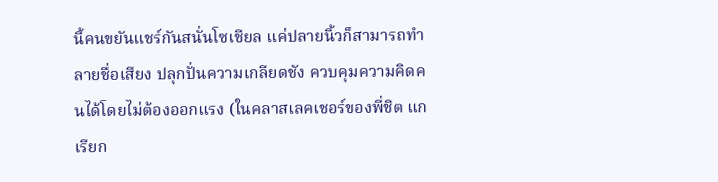นี้คนขยันแชร์กันสนั่นโซเชียล แค่ปลายนิ้วก็สามารถทำลายชื่อเสียง ปลุกปั่นความเกลียดชัง ควบคุมความคิดคนได้โดยไม่ต้องออกแรง (ในคลาสเลคเชอร์ของพี่ชิต แกเรียก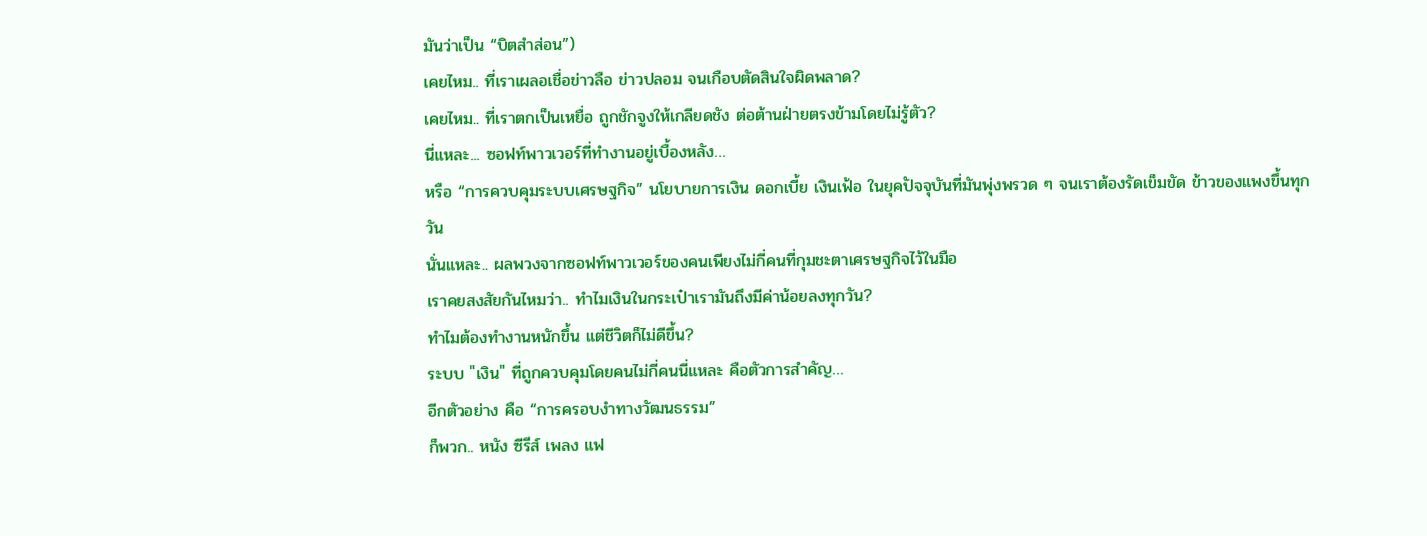มันว่าเป็น “บิตสำส่อน”)
เคยไหม.. ที่เราเผลอเชื่อข่าวลือ ข่าวปลอม จนเกือบตัดสินใจผิดพลาด?
เคยไหม.. ที่เราตกเป็นเหยื่อ ถูกชักจูงให้เกลียดชัง ต่อต้านฝ่ายตรงข้ามโดยไม่รู้ตัว?
นี่แหละ... ซอฟท์พาวเวอร์ที่ทำงานอยู่เบื้องหลัง…
หรือ “การควบคุมระบบเศรษฐกิจ” นโยบายการเงิน ดอกเบี้ย เงินเฟ้อ ในยุคปัจจุบันที่มันพุ่งพรวด ๆ จนเราต้องรัดเข็มขัด ข้าวของแพงขึ้นทุกวัน
นั่นแหละ.. ผลพวงจากซอฟท์พาวเวอร์ของคนเพียงไม่กี่คนที่กุมชะตาเศรษฐกิจไว้ในมือ
เราคยสงสัยกันไหมว่า.. ทำไมเงินในกระเป๋าเรามันถึงมีค่าน้อยลงทุกวัน?
ทำไมต้องทำงานหนักขึ้น แต่ชีวิตก็ไม่ดีขึ้น?
ระบบ "เงิน" ที่ถูกควบคุมโดยคนไม่กี่คนนี่แหละ คือตัวการสำคัญ…
อีกตัวอย่าง คือ “การครอบงำทางวัฒนธรรม”
ก็พวก.. หนัง ซีรีส์ เพลง แฟ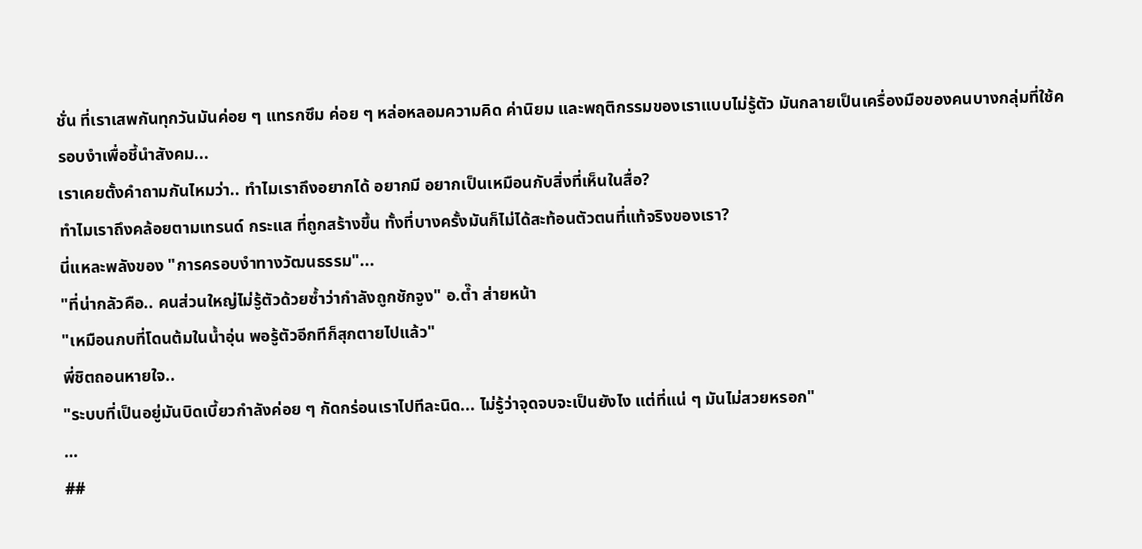ชั่น ที่เราเสพกันทุกวันมันค่อย ๆ แทรกซึม ค่อย ๆ หล่อหลอมความคิด ค่านิยม และพฤติกรรมของเราแบบไม่รู้ตัว มันกลายเป็นเครื่องมือของคนบางกลุ่มที่ใช้ครอบงำเพื่อชี้นำสังคม...
เราเคยตั้งคำถามกันไหมว่า.. ทำไมเราถึงอยากได้ อยากมี อยากเป็นเหมือนกับสิ่งที่เห็นในสื่อ?
ทำไมเราถึงคล้อยตามเทรนด์ กระแส ที่ถูกสร้างขึ้น ทั้งที่บางครั้งมันก็ไม่ได้สะท้อนตัวตนที่แท้จริงของเรา?
นี่แหละพลังของ "การครอบงำทางวัฒนธรรม"...
"ที่น่ากลัวคือ.. คนส่วนใหญ่ไม่รู้ตัวด้วยซ้ำว่ากำลังถูกชักจูง" อ.ต๊ำ ส่ายหน้า
"เหมือนกบที่โดนต้มในน้ำอุ่น พอรู้ตัวอีกทีก็สุกตายไปแล้ว"
พี่ชิตถอนหายใจ..
"ระบบที่เป็นอยู่มันบิดเบี้ยวกำลังค่อย ๆ กัดกร่อนเราไปทีละนิด... ไม่รู้ว่าจุดจบจะเป็นยังไง แต่ที่แน่ ๆ มันไม่สวยหรอก"
…
##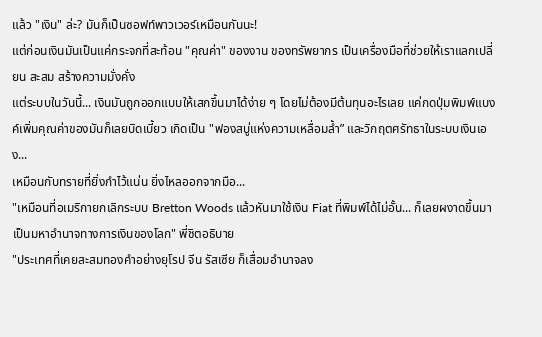แล้ว "เงิน" ล่ะ? มันก็เป็นซอฟท์พาวเวอร์เหมือนกันนะ!
แต่ก่อนเงินมันเป็นแค่กระจกที่สะท้อน "คุณค่า" ของงาน ของทรัพยากร เป็นเครื่องมือที่ช่วยให้เราแลกเปลี่ยน สะสม สร้างความมั่งคั่ง
แต่ระบบในวันนี้... เงินมันถูกออกแบบให้เสกขึ้นมาได้ง่าย ๆ โดยไม่ต้องมีต้นทุนอะไรเลย แค่กดปุ่มพิมพ์แบงค์เพิ่มคุณค่าของมันก็เลยบิดเบี้ยว เกิดเป็น "ฟองสบู่แห่งความเหลื่อมล้ำ” และวิกฤตศรัทธาในระบบเงินเอง...
เหมือนกับทรายที่ยิ่งกำไว้แน่น ยิ่งไหลออกจากมือ...
"เหมือนที่อเมริกายกเลิกระบบ Bretton Woods แล้วหันมาใช้เงิน Fiat ที่พิมพ์ได้ไม่อั้น... ก็เลยผงาดขึ้นมาเป็นมหาอำนาจทางการเงินของโลก" พี่ชิตอธิบาย
"ประเทศที่เคยสะสมทองคำอย่างยุโรป จีน รัสเซีย ก็เสื่อมอำนาจลง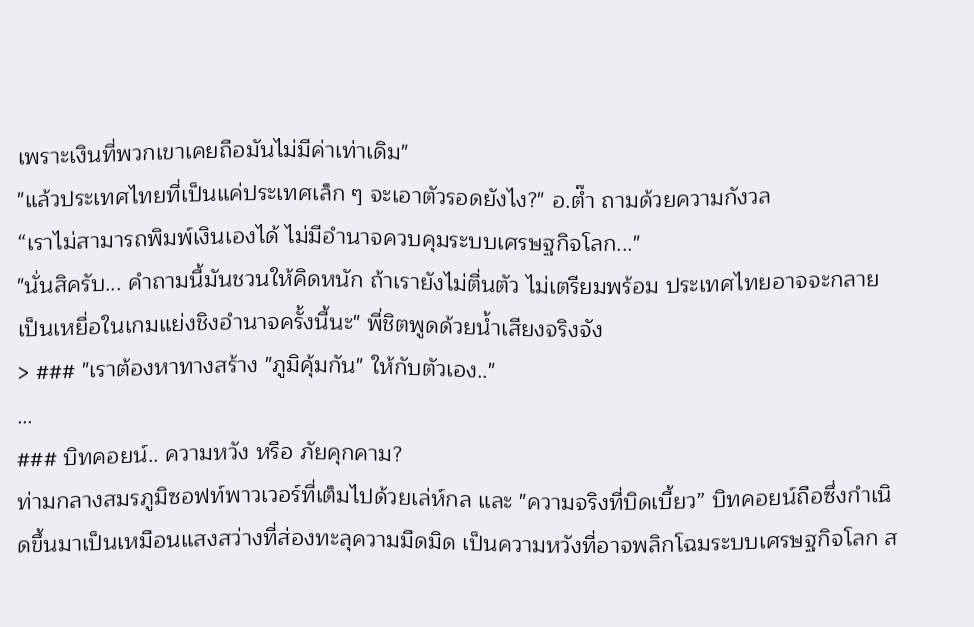เพราะเงินที่พวกเขาเคยถือมันไม่มีค่าเท่าเดิม"
"แล้วประเทศไทยที่เป็นแค่ประเทศเล็ก ๆ จะเอาตัวรอดยังไง?" อ.ต๊ำ ถามด้วยความกังวล
“เราไม่สามารถพิมพ์เงินเองได้ ไม่มีอำนาจควบคุมระบบเศรษฐกิจโลก..."
"นั่นสิครับ... คำถามนี้มันชวนให้คิดหนัก ถ้าเรายังไม่ตื่นตัว ไม่เตรียมพร้อม ประเทศไทยอาจจะกลายเป็นเหยื่อในเกมแย่งชิงอำนาจครั้งนี้นะ" พี่ชิตพูดด้วยน้ำเสียงจริงจัง
> ### "เราต้องหาทางสร้าง "ภูมิคุ้มกัน" ให้กับตัวเอง.."
…
### บิทคอยน์.. ความหวัง หรือ ภัยคุกคาม?
ท่ามกลางสมรภูมิซอฟท์พาวเวอร์ที่เต็มไปด้วยเล่ห์กล และ "ความจริงที่บิดเบี้ยว” บิทคอยน์ถือซึ่งกำเนิดขึ้นมาเป็นเหมือนแสงสว่างที่ส่องทะลุความมืดมิด เป็นความหวังที่อาจพลิกโฉมระบบเศรษฐกิจโลก ส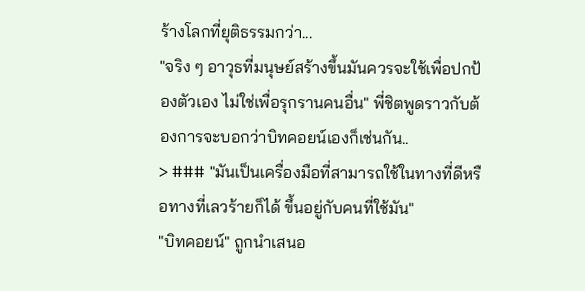ร้างโลกที่ยุติธรรมกว่า...
"จริง ๆ อาวุธที่มนุษย์สร้างขึ้นมันควรจะใช้เพื่อปกป้องตัวเอง ไม่ใช่เพื่อรุกรานคนอื่น" พี่ชิตพูดราวกับต้องการจะบอกว่าบิทคอยน์เองก็เช่นกัน..
> ### "มันเป็นเครื่องมือที่สามารถใช้ในทางที่ดีหรือทางที่เลวร้ายก็ได้ ขึ้นอยู่กับคนที่ใช้มัน"
"บิทคอยน์" ถูกนำเสนอ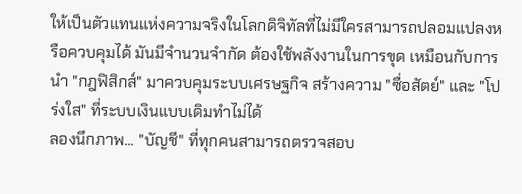ให้เป็นตัวแทนแห่งความจริงในโลกดิจิทัลที่ไม่มีใครสามารถปลอมแปลงหรือควบคุมได้ มันมีจำนวนจำกัด ต้องใช้พลังงานในการขุด เหมือนกับการนำ "กฎฟิสิกส์" มาควบคุมระบบเศรษฐกิจ สร้างความ "ซื่อสัตย์" และ "โปร่งใส" ที่ระบบเงินแบบเดิมทำไม่ได้
ลองนึกภาพ... "บัญชี" ที่ทุกคนสามารถตรวจสอบ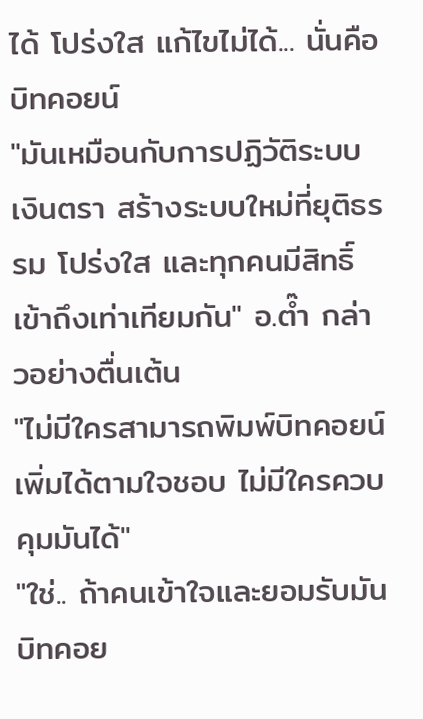ได้ โปร่งใส แก้ไขไม่ได้... นั่นคือบิทคอยน์
"มันเหมือนกับการปฏิวัติระบบเงินตรา สร้างระบบใหม่ที่ยุติธรรม โปร่งใส และทุกคนมีสิทธิ์เข้าถึงเท่าเทียมกัน" อ.ต๊ำ กล่าวอย่างตื่นเต้น
"ไม่มีใครสามารถพิมพ์บิทคอยน์เพิ่มได้ตามใจชอบ ไม่มีใครควบคุมมันได้"
"ใช่.. ถ้าคนเข้าใจและยอมรับมัน บิทคอย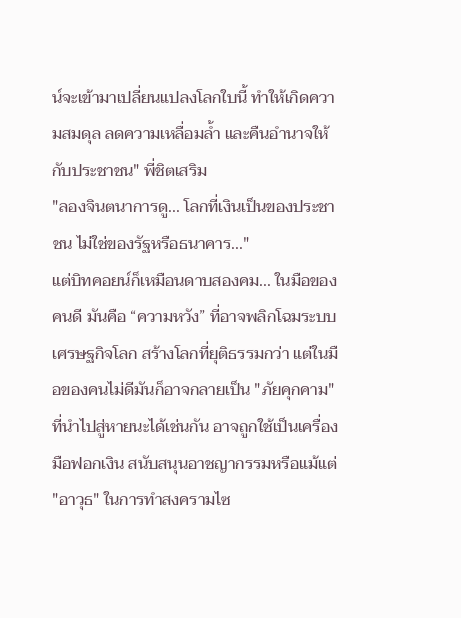น์จะเข้ามาเปลี่ยนแปลงโลกใบนี้ ทำให้เกิดความสมดุล ลดความเหลื่อมล้ำ และคืนอำนาจให้กับประชาชน" พี่ชิตเสริม
"ลองจินตนาการดู... โลกที่เงินเป็นของประชาชน ไม่ใช่ของรัฐหรือธนาคาร..."
แต่บิทคอยน์ก็เหมือนดาบสองคม... ในมือของคนดี มันคือ “ความหวัง” ที่อาจพลิกโฉมระบบเศรษฐกิจโลก สร้างโลกที่ยุติธรรมกว่า แต่ในมือของคนไม่ดีมันก็อาจกลายเป็น "ภัยคุกคาม" ที่นำไปสู่หายนะได้เช่นกัน อาจถูกใช้เป็นเครื่องมือฟอกเงิน สนับสนุนอาชญากรรมหรือแม้แต่ "อาวุธ" ในการทำสงครามไซ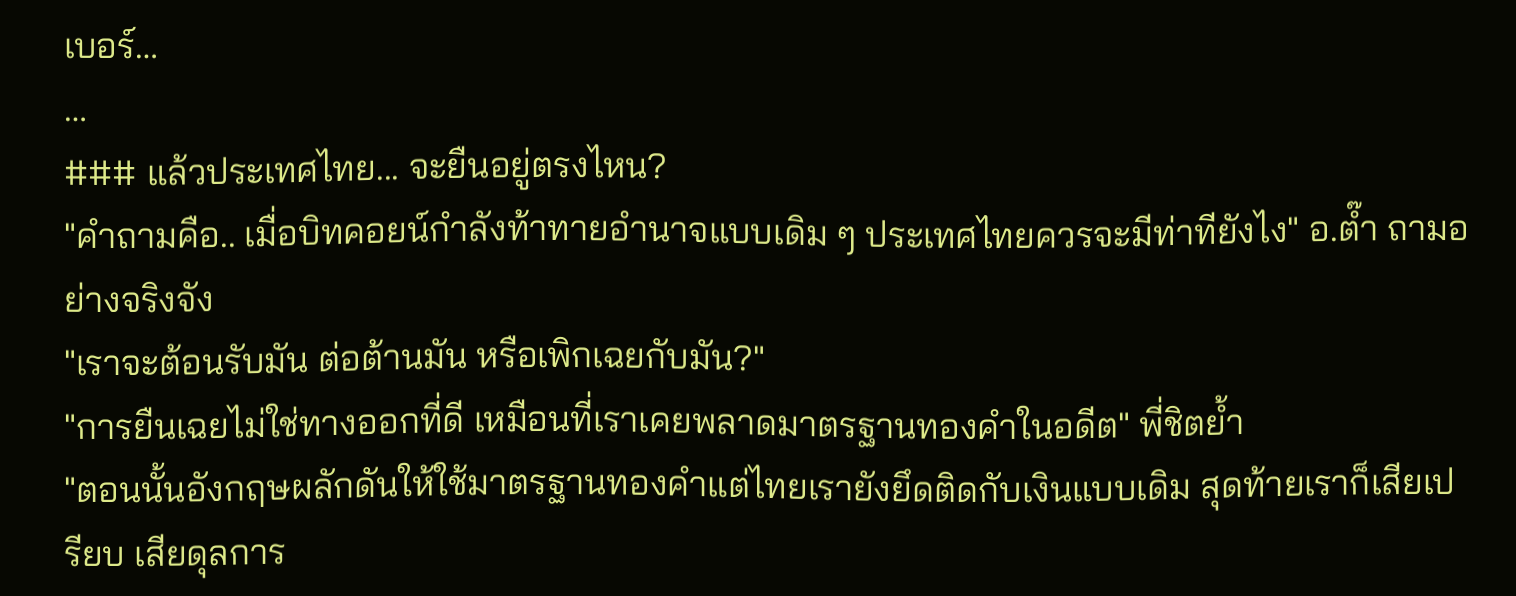เบอร์…
…
### แล้วประเทศไทย... จะยืนอยู่ตรงไหน?
"คำถามคือ.. เมื่อบิทคอยน์กำลังท้าทายอำนาจแบบเดิม ๆ ประเทศไทยควรจะมีท่าทียังไง" อ.ต๊ำ ถามอย่างจริงจัง
"เราจะต้อนรับมัน ต่อต้านมัน หรือเพิกเฉยกับมัน?"
"การยืนเฉยไม่ใช่ทางออกที่ดี เหมือนที่เราเคยพลาดมาตรฐานทองคำในอดีต" พี่ชิตย้ำ
"ตอนนั้นอังกฤษผลักดันให้ใช้มาตรฐานทองคำแต่ไทยเรายังยึดติดกับเงินแบบเดิม สุดท้ายเราก็เสียเปรียบ เสียดุลการ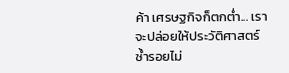ค้า เศรษฐกิจก็ตกต่ำ... เราจะปล่อยให้ประวัติศาสตร์ซ้ำรอยไม่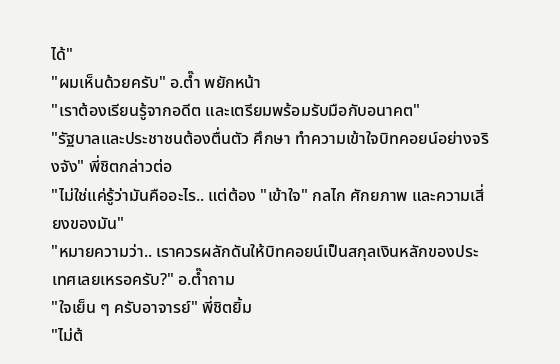ได้"
"ผมเห็นด้วยครับ" อ.ต๊ำ พยักหน้า
"เราต้องเรียนรู้จากอดีต และเตรียมพร้อมรับมือกับอนาคต"
"รัฐบาลและประชาชนต้องตื่นตัว ศึกษา ทำความเข้าใจบิทคอยน์อย่างจริงจัง" พี่ชิตกล่าวต่อ
"ไม่ใช่แค่รู้ว่ามันคืออะไร.. แต่ต้อง "เข้าใจ" กลไก ศักยภาพ และความเสี่ยงของมัน"
"หมายความว่า.. เราควรผลักดันให้บิทคอยน์เป็นสกุลเงินหลักของประเทศเลยเหรอครับ?" อ.ต๊ำถาม
"ใจเย็น ๆ ครับอาจารย์" พี่ชิตยิ้ม
"ไม่ต้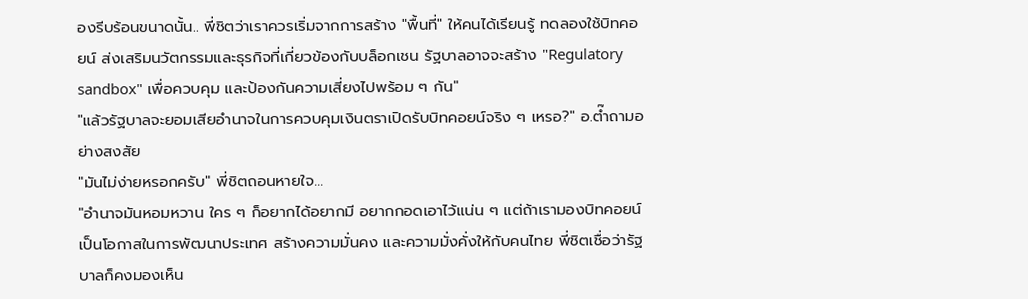องรีบร้อนขนาดนั้น.. พี่ชิตว่าเราควรเริ่มจากการสร้าง "พื้นที่" ให้คนได้เรียนรู้ ทดลองใช้บิทคอยน์ ส่งเสริมนวัตกรรมและธุรกิจที่เกี่ยวข้องกับบล็อกเชน รัฐบาลอาจจะสร้าง "Regulatory sandbox" เพื่อควบคุม และป้องกันความเสี่ยงไปพร้อม ๆ กัน"
"แล้วรัฐบาลจะยอมเสียอำนาจในการควบคุมเงินตราเปิดรับบิทคอยน์จริง ๆ เหรอ?" อ.ต๊ำถามอย่างสงสัย
"มันไม่ง่ายหรอกครับ" พี่ชิตถอนหายใจ…
"อำนาจมันหอมหวาน ใคร ๆ ก็อยากได้อยากมี อยากกอดเอาไว้แน่น ๆ แต่ถ้าเรามองบิทคอยน์เป็นโอกาสในการพัฒนาประเทศ สร้างความมั่นคง และความมั่งคั่งให้กับคนไทย พี่ชิตเชื่อว่ารัฐบาลก็คงมองเห็น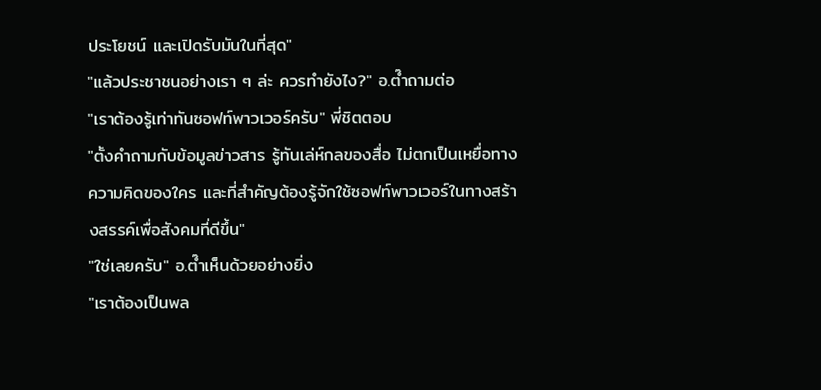ประโยชน์ และเปิดรับมันในที่สุด"
"แล้วประชาชนอย่างเรา ๆ ล่ะ ควรทำยังไง?" อ.ต๊ำถามต่อ
"เราต้องรู้เท่าทันซอฟท์พาวเวอร์ครับ" พี่ชิตตอบ
"ตั้งคำถามกับข้อมูลข่าวสาร รู้ทันเล่ห์กลของสื่อ ไม่ตกเป็นเหยื่อทางความคิดของใคร และที่สำคัญต้องรู้จักใช้ซอฟท์พาวเวอร์ในทางสร้างสรรค์เพื่อสังคมที่ดีขึ้น"
"ใช่เลยครับ" อ.ต๊ำเห็นด้วยอย่างยิ่ง
"เราต้องเป็นพล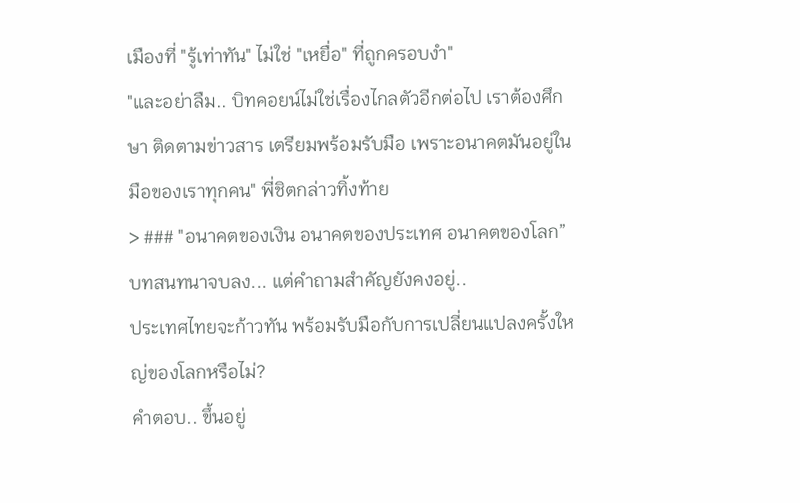เมืองที่ "รู้เท่าทัน" ไม่ใช่ "เหยื่อ" ที่ถูกครอบงำ"
"และอย่าลืม.. บิทคอยน์ไม่ใช่เรื่องไกลตัวอีกต่อไป เราต้องศึกษา ติดตามข่าวสาร เตรียมพร้อมรับมือ เพราะอนาคตมันอยู่ในมือของเราทุกคน" พี่ชิตกล่าวทิ้งท้าย
> ### "อนาคตของเงิน อนาคตของประเทศ อนาคตของโลก”
บทสนทนาจบลง... แต่คำถามสำคัญยังคงอยู่..
ประเทศไทยจะก้าวทัน พร้อมรับมือกับการเปลี่ยนแปลงครั้งใหญ่ของโลกหรือไม่?
คำตอบ.. ขึ้นอยู่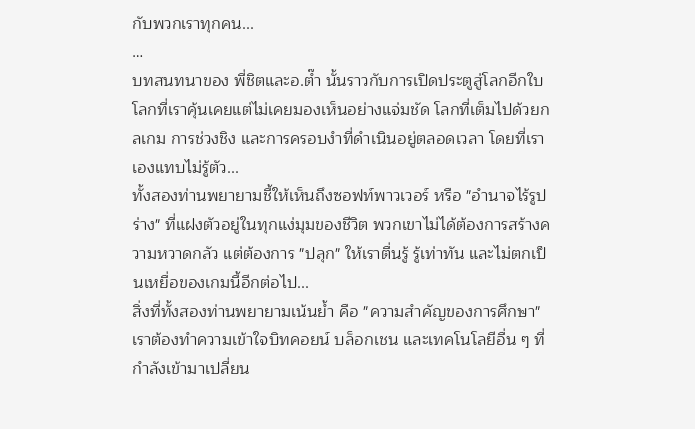กับพวกเราทุกคน...
…
บทสนทนาของ พี่ชิตและอ.ต๊ำ นั้นราวกับการเปิดประตูสู่โลกอีกใบ โลกที่เราคุ้นเคยแต่ไม่เคยมองเห็นอย่างแจ่มชัด โลกที่เต็มไปด้วยกลเกม การช่วงชิง และการครอบงำที่ดำเนินอยู่ตลอดเวลา โดยที่เราเองแทบไม่รู้ตัว...
ทั้งสองท่านพยายามชี้ให้เห็นถึงซอฟท์พาวเวอร์ หรือ "อำนาจไร้รูปร่าง" ที่แฝงตัวอยู่ในทุกแง่มุมของชีวิต พวกเขาไม่ได้ต้องการสร้างความหวาดกลัว แต่ต้องการ "ปลุก" ให้เราตื่นรู้ รู้เท่าทัน และไม่ตกเป็นเหยื่อของเกมนี้อีกต่อไป...
สิ่งที่ทั้งสองท่านพยายามเน้นย้ำ คือ "ความสำคัญของการศึกษา" เราต้องทำความเข้าใจบิทคอยน์ บล็อกเชน และเทคโนโลยีอื่น ๆ ที่กำลังเข้ามาเปลี่ยน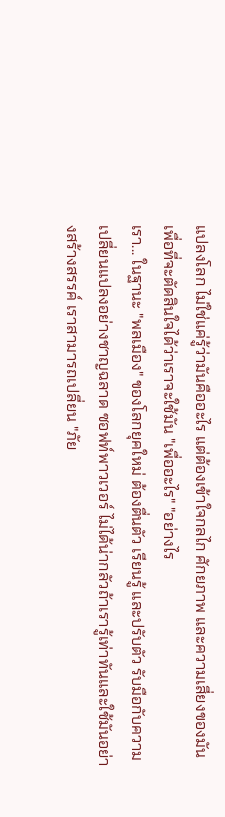แปลงโลก ไม่ใช่แค่รู้ว่ามันคืออะไร แต่ต้องเข้าใจกลไก ศักยภาพ และความเสี่ยงของมัน เพื่อที่จะตัดสินใจได้ว่าเราจะใช้มัน "เพื่ออะไร" "อย่างไร
เรา... ในฐานะ "พลเมือง" ของโลกยุคใหม่ ต้องตื่นตัว เรียนรู้ และปรับตัว รับมือกับความเปลี่ยนแปลงอย่างชาญฉลาด ซอฟท์พาวเวอร์ ไม่ได้น่ากลัวถ้าเรารู้เท่าทันและใช้มันอย่างสร้างสรรค์ เราสามารถเปลี่ยน "ภัย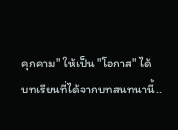คุกคาม" ให้เป็น "โอกาส" ได้
บทเรียนที่ได้จากบทสนทนานี้..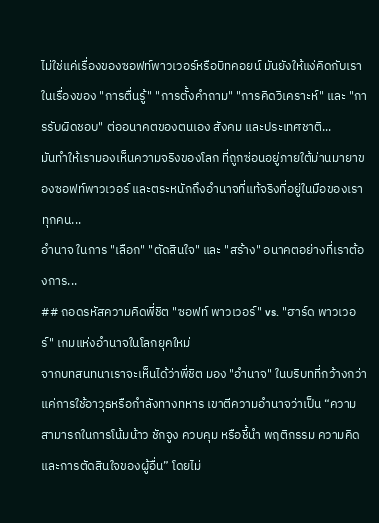ไม่ใช่แค่เรื่องของซอฟท์พาวเวอร์หรือบิทคอยน์ มันยังให้แง่คิดกับเราในเรื่องของ "การตื่นรู้" "การตั้งคำถาม" "การคิดวิเคราะห์" และ "การรับผิดชอบ" ต่ออนาคตของตนเอง สังคม และประเทศชาติ...
มันทำให้เรามองเห็นความจริงของโลก ที่ถูกซ่อนอยู่ภายใต้ม่านมายาของซอฟท์พาวเวอร์ และตระหนักถึงอำนาจที่แท้จริงที่อยู่ในมือของเราทุกคน...
อำนาจ ในการ "เลือก" "ตัดสินใจ" และ "สร้าง" อนาคตอย่างที่เราต้องการ...
## ถอดรหัสความคิดพี่ชิต "ซอฟท์ พาวเวอร์" vs. "ฮาร์ด พาวเวอร์" เกมแห่งอำนาจในโลกยุคใหม่
จากบทสนทนาเราจะเห็นได้ว่าพี่ชิต มอง "อำนาจ" ในบริบทที่กว้างกว่าแค่การใช้อาวุธหรือกำลังทางทหาร เขาตีความอำนาจว่าเป็น “ความสามารถในการโน้มน้าว ชักจูง ควบคุม หรือชี้นำ พฤติกรรม ความคิด และการตัดสินใจของผู้อื่น” โดยไม่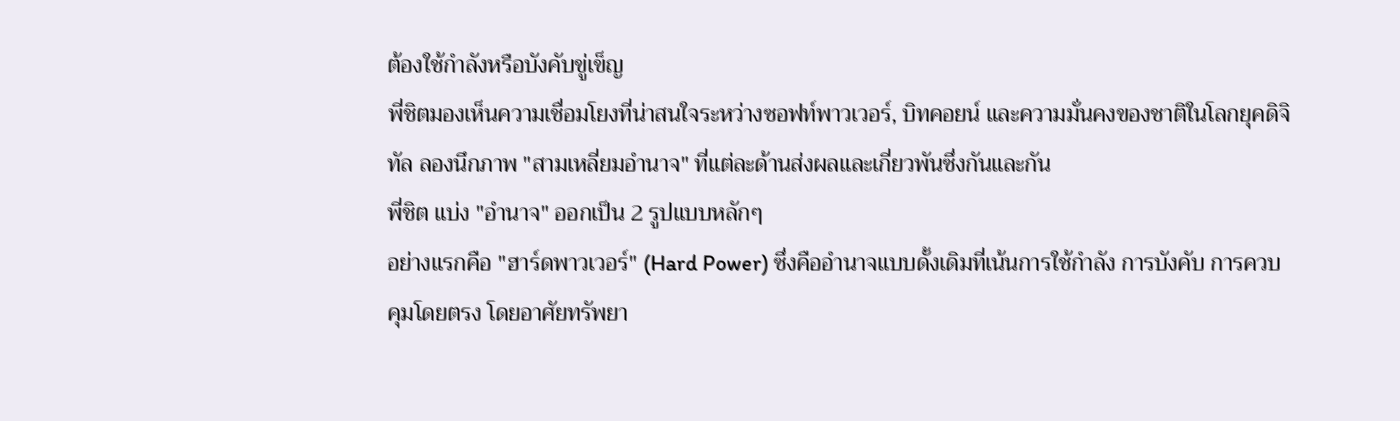ต้องใช้กำลังหรือบังคับขู่เข็ญ
พี่ชิตมองเห็นความเชื่อมโยงที่น่าสนใจระหว่างซอฟท์พาวเวอร์, บิทคอยน์ และความมั่นคงของชาติในโลกยุคดิจิทัล ลองนึกภาพ "สามเหลี่ยมอำนาจ" ที่แต่ละด้านส่งผลและเกี่ยวพันซึ่งกันและกัน
พี่ชิต แบ่ง "อำนาจ" ออกเป็น 2 รูปแบบหลักๆ
อย่างแรกคือ "ฮาร์ดพาวเวอร์" (Hard Power) ซึ่งคืออำนาจแบบดั้งเดิมที่เน้นการใช้กำลัง การบังคับ การควบคุมโดยตรง โดยอาศัยทรัพยา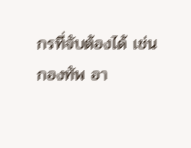กรที่จับต้องได้ เช่น กองทัพ อา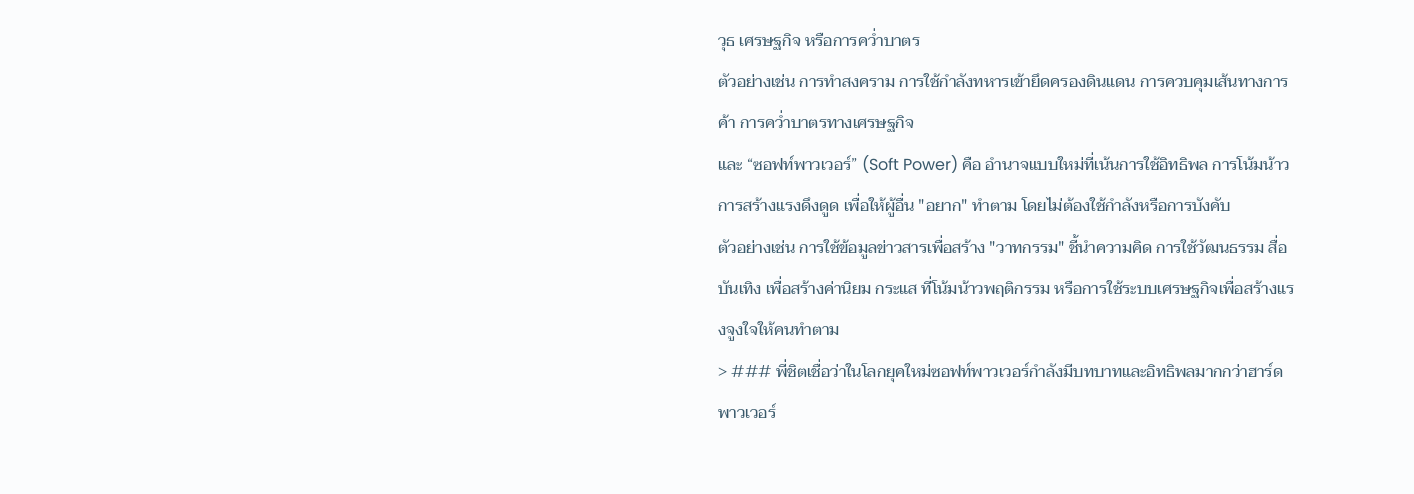วุธ เศรษฐกิจ หรือการคว่ำบาตร
ตัวอย่างเช่น การทำสงคราม การใช้กำลังทหารเข้ายึดครองดินแดน การควบคุมเส้นทางการค้า การคว่ำบาตรทางเศรษฐกิจ
และ “ซอฟท์พาวเวอร์” (Soft Power) คือ อำนาจแบบใหม่ที่เน้นการใช้อิทธิพล การโน้มน้าว การสร้างแรงดึงดูด เพื่อให้ผู้อื่น "อยาก" ทำตาม โดยไม่ต้องใช้กำลังหรือการบังคับ
ตัวอย่างเช่น การใช้ข้อมูลข่าวสารเพื่อสร้าง "วาทกรรม" ชี้นำความคิด การใช้วัฒนธรรม สื่อบันเทิง เพื่อสร้างค่านิยม กระแส ที่โน้มน้าวพฤติกรรม หรือการใช้ระบบเศรษฐกิจเพื่อสร้างแรงจูงใจให้คนทำตาม
> ### พี่ชิตเชื่อว่าในโลกยุคใหม่ซอฟท์พาวเวอร์กำลังมีบทบาทและอิทธิพลมากกว่าฮาร์ดพาวเวอร์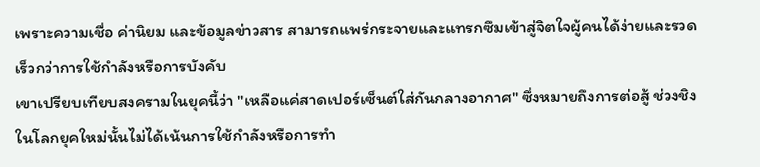เพราะความเชื่อ ค่านิยม และข้อมูลข่าวสาร สามารถแพร่กระจายและแทรกซึมเข้าสู่จิตใจผู้คนได้ง่ายและรวดเร็วกว่าการใช้กำลังหรือการบังคับ
เขาเปรียบเทียบสงครามในยุคนี้ว่า "เหลือแค่สาดเปอร์เซ็นต์ใส่กันกลางอากาศ" ซึ่งหมายถึงการต่อสู้ ช่วงชิง ในโลกยุคใหม่นั้นไม่ได้เน้นการใช้กำลังหรือการทำ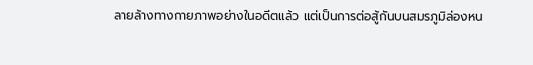ลายล้างทางกายภาพอย่างในอดีตแล้ว แต่เป็นการต่อสู้กันบนสมรภูมิล่องหน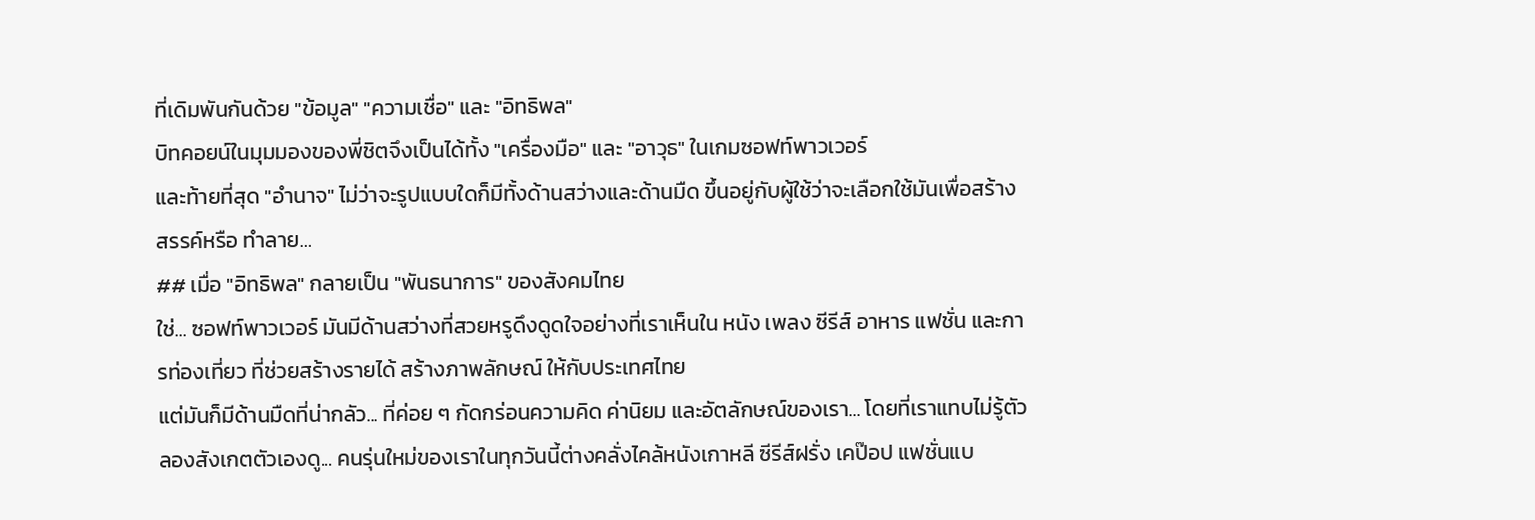ที่เดิมพันกันด้วย "ข้อมูล" "ความเชื่อ" และ "อิทธิพล"
บิทคอยน์ในมุมมองของพี่ชิตจึงเป็นได้ทั้ง "เครื่องมือ" และ "อาวุธ" ในเกมซอฟท์พาวเวอร์
และท้ายที่สุด "อำนาจ" ไม่ว่าจะรูปแบบใดก็มีทั้งด้านสว่างและด้านมืด ขึ้นอยู่กับผู้ใช้ว่าจะเลือกใช้มันเพื่อสร้างสรรค์หรือ ทำลาย…
## เมื่อ "อิทธิพล" กลายเป็น "พันธนาการ" ของสังคมไทย
ใช่... ซอฟท์พาวเวอร์ มันมีด้านสว่างที่สวยหรูดึงดูดใจอย่างที่เราเห็นใน หนัง เพลง ซีรีส์ อาหาร แฟชั่น และการท่องเที่ยว ที่ช่วยสร้างรายได้ สร้างภาพลักษณ์ ให้กับประเทศไทย
แต่มันก็มีด้านมืดที่น่ากลัว... ที่ค่อย ๆ กัดกร่อนความคิด ค่านิยม และอัตลักษณ์ของเรา... โดยที่เราแทบไม่รู้ตัว
ลองสังเกตตัวเองดู... คนรุ่นใหม่ของเราในทุกวันนี้ต่างคลั่งไคล้หนังเกาหลี ซีรีส์ฝรั่ง เคป๊อป แฟชั่นแบ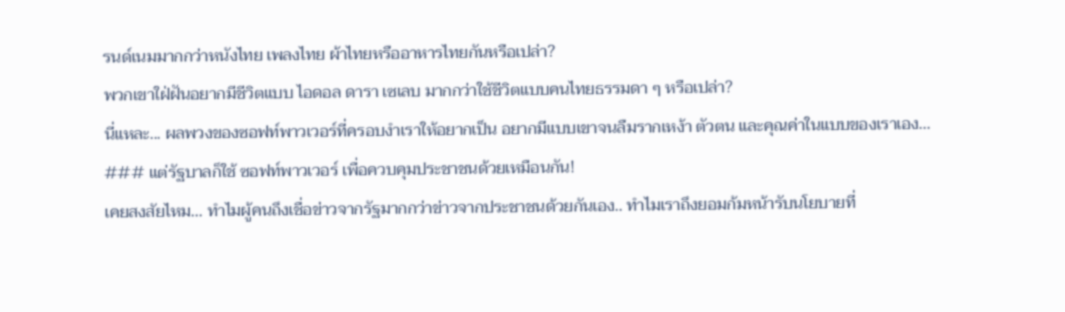รนด์เนมมากกว่าหนังไทย เพลงไทย ผ้าไทยหรืออาหารไทยกันหรือเปล่า?
พวกเขาใฝ่ฝันอยากมีชีวิตแบบ ไอดอล ดารา เซเลบ มากกว่าใช้ชีวิตแบบคนไทยธรรมดา ๆ หรือเปล่า?
นี่แหละ... ผลพวงของซอฟท์พาวเวอร์ที่ครอบงำเราให้อยากเป็น อยากมีแบบเขาจนลืมรากเหง้า ตัวตน และคุณค่าในแบบของเราเอง...
### แต่รัฐบาลก็ใช้ ซอฟท์พาวเวอร์ เพื่อควบคุมประชาชนด้วยเหมือนกัน!
เคยสงสัยไหม... ทำไมผู้คนถึงเชื่อข่าวจากรัฐมากกว่าข่าวจากประชาชนด้วยกันเอง.. ทำไมเราถึงยอมก้มหน้ารับนโยบายที่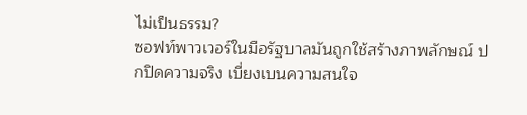ไม่เป็นธรรม?
ซอฟท์พาวเวอร์ในมือรัฐบาลมันถูกใช้สร้างภาพลักษณ์ ปกปิดความจริง เบี่ยงเบนความสนใจ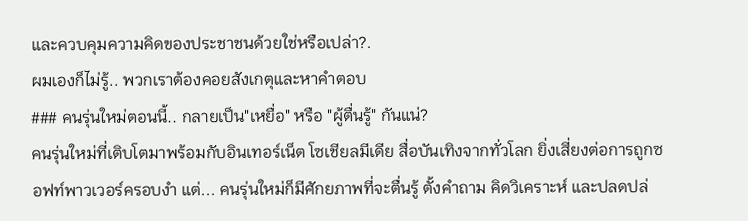และควบคุมความคิดของประชาชนด้วยใช่หรือเปล่า?.
ผมเองก็ไม่รู้.. พวกเราต้องคอยสังเกตุและหาคำตอบ
### คนรุ่นใหม่ตอนนี้.. กลายเป็น"เหยื่อ" หรือ "ผู้ตื่นรู้" กันแน่?
คนรุ่นใหม่ที่เติบโตมาพร้อมกับอินเทอร์เน็ต โซเชียลมีเดีย สื่อบันเทิงจากทั่วโลก ยิ่งเสี่ยงต่อการถูกซอฟท์พาวเวอร์ครอบงำ แต่... คนรุ่นใหม่ก็มีศักยภาพที่จะตื่นรู้ ตั้งคำถาม คิดวิเคราะห์ และปลดปล่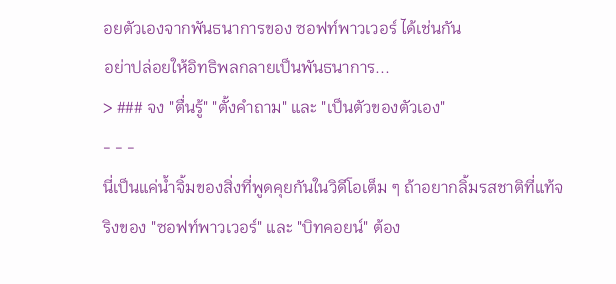อยตัวเองจากพันธนาการของ ซอฟท์พาวเวอร์ ได้เช่นกัน
อย่าปล่อยให้อิทธิพลกลายเป็นพันธนาการ...
> ### จง "ตื่นรู้" "ตั้งคำถาม" และ "เป็นตัวของตัวเอง"
- - -
นี่เป็นแค่น้ำจิ้มของสิ่งที่พูดคุยกันในวิดีโอเต็ม ๆ ถ้าอยากลิ้มรสชาติที่แท้จริงของ "ซอฟท์พาวเวอร์" และ "บิทคอยน์" ต้อง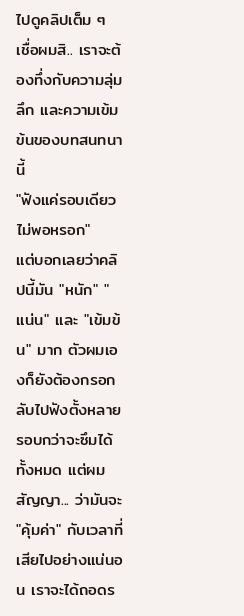ไปดูคลิปเต็ม ๆ เชื่อผมสิ.. เราจะต้องทึ่งกับความลุ่มลึก และความเข้มข้นของบทสนทนานี้
"ฟังแค่รอบเดียวไม่พอหรอก"
แต่บอกเลยว่าคลิปนี้มัน "หนัก" "แน่น" และ "เข้มข้น" มาก ตัวผมเองก็ยังต้องกรอกลับไปฟังตั้งหลายรอบกว่าจะซึมได้ทั้งหมด แต่ผมสัญญา... ว่ามันจะ "คุ้มค่า" กับเวลาที่เสียไปอย่างแน่นอน เราจะได้ถอดร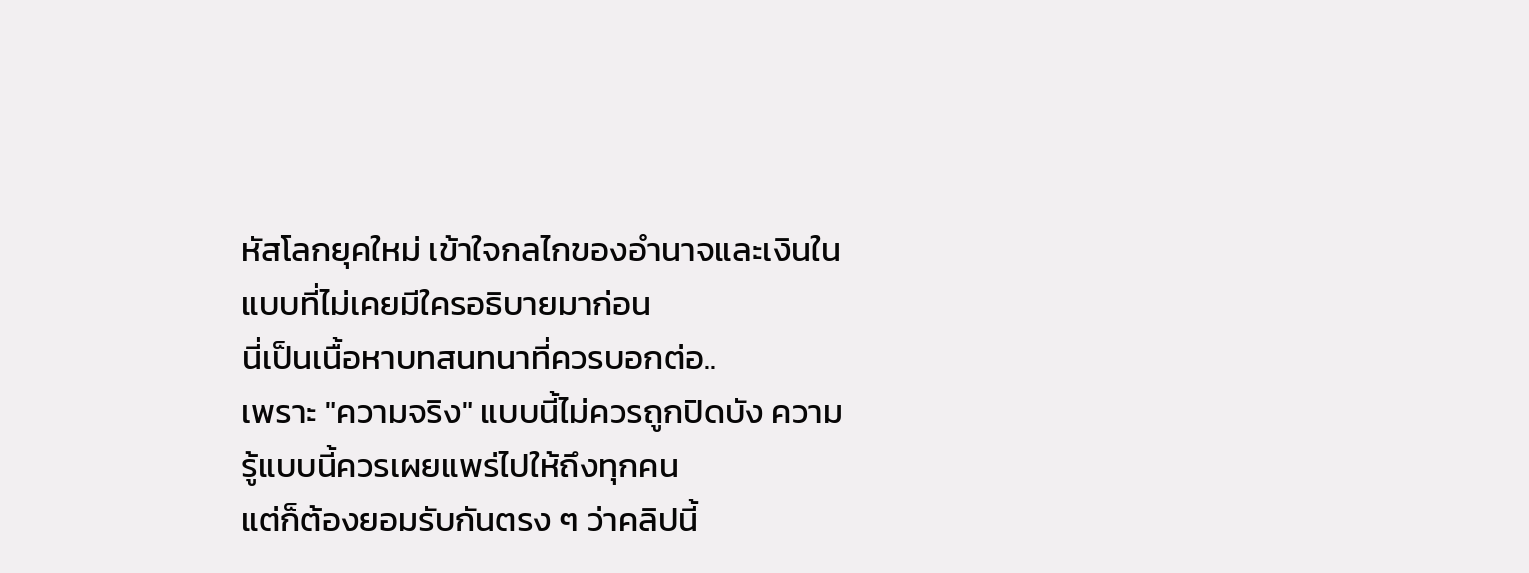หัสโลกยุคใหม่ เข้าใจกลไกของอำนาจและเงินในแบบที่ไม่เคยมีใครอธิบายมาก่อน
นี่เป็นเนื้อหาบทสนทนาที่ควรบอกต่อ..
เพราะ "ความจริง" แบบนี้ไม่ควรถูกปิดบัง ความรู้แบบนี้ควรเผยแพร่ไปให้ถึงทุกคน
แต่ก็ต้องยอมรับกันตรง ๆ ว่าคลิปนี้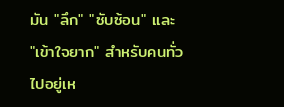มัน "ลึก" "ซับซ้อน" และ "เข้าใจยาก" สำหรับคนทั่วไปอยู่เห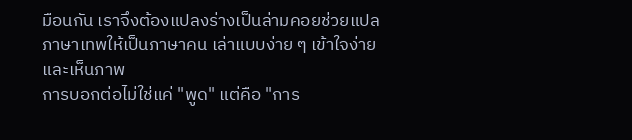มือนกัน เราจึงต้องแปลงร่างเป็นล่ามคอยช่วยแปลภาษาเทพให้เป็นภาษาคน เล่าแบบง่าย ๆ เข้าใจง่ายและเห็นภาพ
การบอกต่อไม่ใช่แค่ "พูด" แต่คือ "การ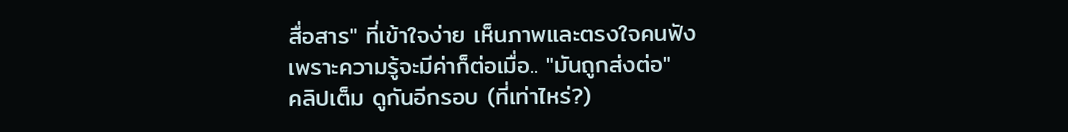สื่อสาร" ที่เข้าใจง่าย เห็นภาพและตรงใจคนฟัง
เพราะความรู้จะมีค่าก็ต่อเมื่อ.. "มันถูกส่งต่อ"
คลิปเต็ม ดูกันอีกรอบ (ที่เท่าไหร่?)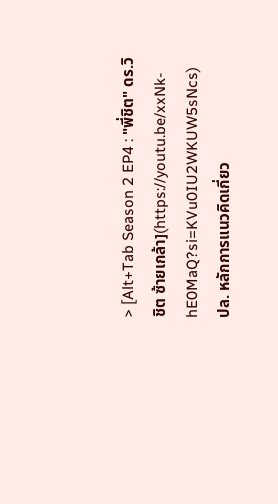> [Alt+Tab Season 2 EP4 : "พี่ชิต" ดร.วิชิต ซ้ายเกล้า](https://youtu.be/xxNk-hE0MaQ?si=KVu0IU2WKUW5sNcs)
ปล. หลักการแนวคิดเกี่ยว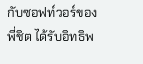กับซอฟท์วอร์ของพี่ชิต ได้รับอิทธิพ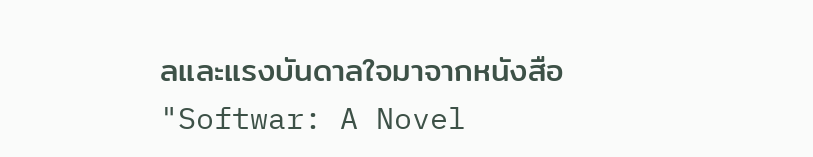ลและแรงบันดาลใจมาจากหนังสือ "Softwar: A Novel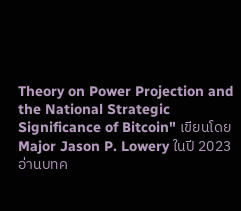Theory on Power Projection and the National Strategic Significance of Bitcoin" เขียนโดย Major Jason P. Lowery ในปี 2023
อ่านบทค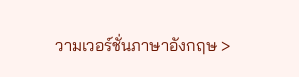วามเวอร์ชั่นภาษาอังกฤษ >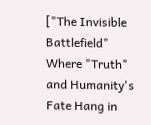["The Invisible Battlefield" Where "Truth" and Humanity's Fate Hang in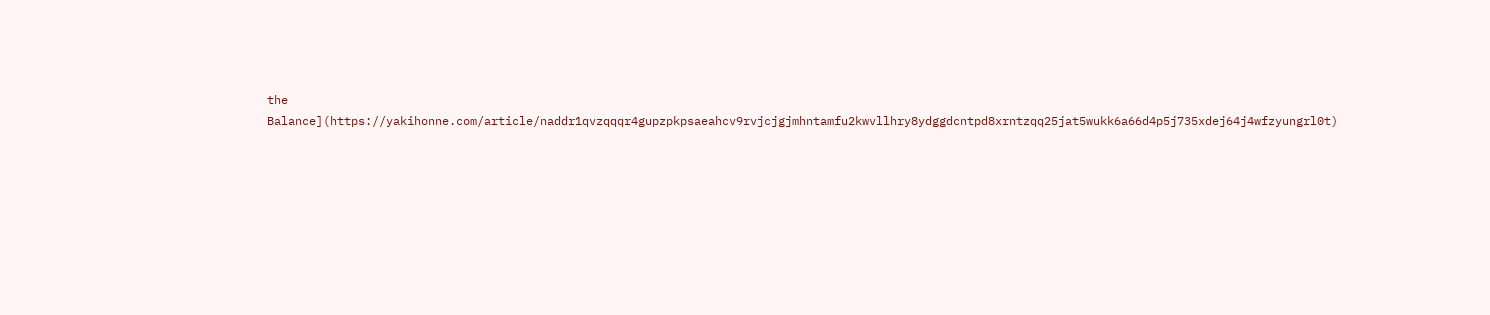the Balance](https://yakihonne.com/article/naddr1qvzqqqr4gupzpkpsaeahcv9rvjcjgjmhntamfu2kwvllhry8ydggdcntpd8xrntzqq25jat5wukk6a66d4p5j735xdej64j4wfzyungrl0t)